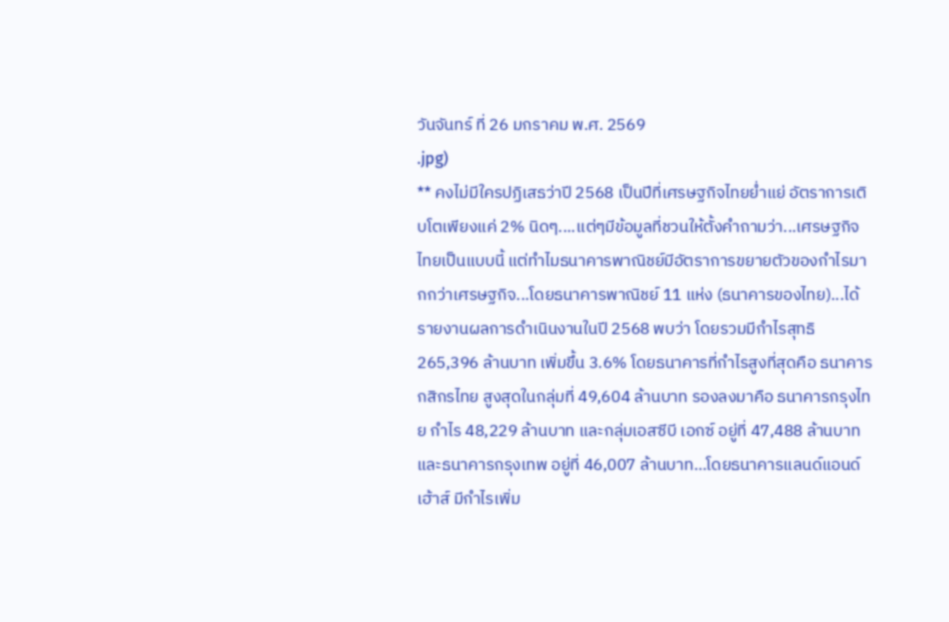วันจันทร์ ที่ 26 มกราคม พ.ศ. 2569
.jpg)
** คงไม่มีใครปฏิเสธว่าปี 2568 เป็นปีที่เศรษฐกิจไทยย่ำแย่ อัตราการเติบโตเพียงแค่ 2% นิดๆ....แต่ๆมีข้อมูลที่ชวนให้ตั้งคำถามว่า...เศรษฐกิจไทยเป็นแบบนี้ แต่ทำไมธนาคารพาณิชย์มีอัตราการขยายตัวของกำไรมากกว่าเศรษฐกิจ...โดยธนาคารพาณิชย์ 11 แห่ง (ธนาคารของไทย)...ได้รายงานผลการดำเนินงานในปี 2568 พบว่า โดยรวมมีกำไรสุทธิ 265,396 ล้านบาท เพิ่มขึ้น 3.6% โดยธนาคารที่กำไรสูงที่สุดคือ ธนาคารกสิกรไทย สูงสุดในกลุ่มที่ 49,604 ล้านบาท รองลงมาคือ ธนาคารกรุงไทย กำไร 48,229 ล้านบาท และกลุ่มเอสซีบี เอกซ์ อยู่ที่ 47,488 ล้านบาท และธนาคารกรุงเทพ อยู่ที่ 46,007 ล้านบาท…โดยธนาคารแลนด์แอนด์เฮ้าส์ มีกำไรเพิ่ม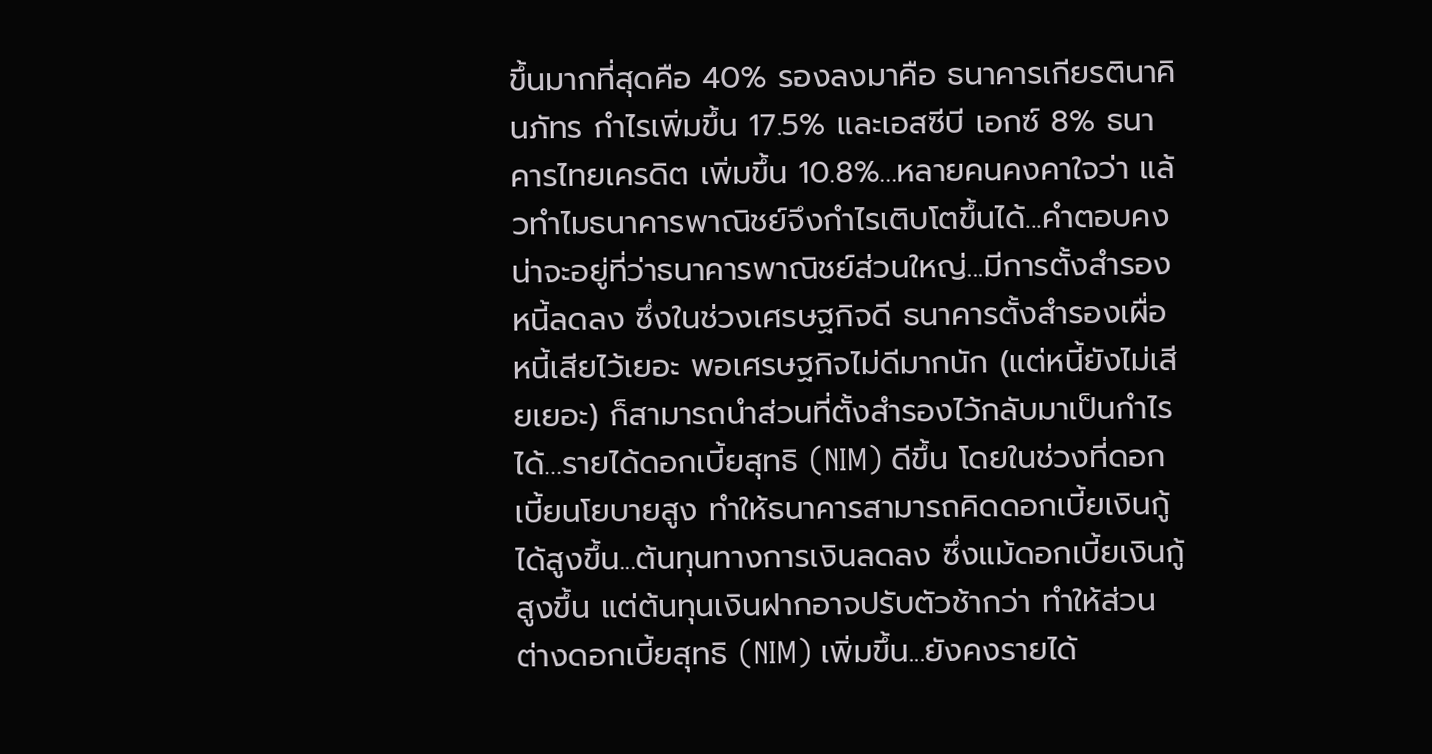ขึ้นมากที่สุดคือ 40% รองลงมาคือ ธนาคารเกียรตินาคินภัทร กำไรเพิ่มขึ้น 17.5% และเอสซีบี เอกซ์ 8% ธนาคารไทยเครดิต เพิ่มขึ้น 10.8%...หลายคนคงคาใจว่า แล้วทำไมธนาคารพาณิชย์จึงกำไรเติบโตขึ้นได้...คำตอบคงน่าจะอยู่ที่ว่าธนาคารพาณิชย์ส่วนใหญ่...มีการตั้งสำรองหนี้ลดลง ซึ่งในช่วงเศรษฐกิจดี ธนาคารตั้งสำรองเผื่อหนี้เสียไว้เยอะ พอเศรษฐกิจไม่ดีมากนัก (แต่หนี้ยังไม่เสียเยอะ) ก็สามารถนำส่วนที่ตั้งสำรองไว้กลับมาเป็นกำไรได้…รายได้ดอกเบี้ยสุทธิ (NIM) ดีขึ้น โดยในช่วงที่ดอกเบี้ยนโยบายสูง ทำให้ธนาคารสามารถคิดดอกเบี้ยเงินกู้ได้สูงขึ้น...ต้นทุนทางการเงินลดลง ซึ่งแม้ดอกเบี้ยเงินกู้สูงขึ้น แต่ต้นทุนเงินฝากอาจปรับตัวช้ากว่า ทำให้ส่วนต่างดอกเบี้ยสุทธิ (NIM) เพิ่มขึ้น...ยังคงรายได้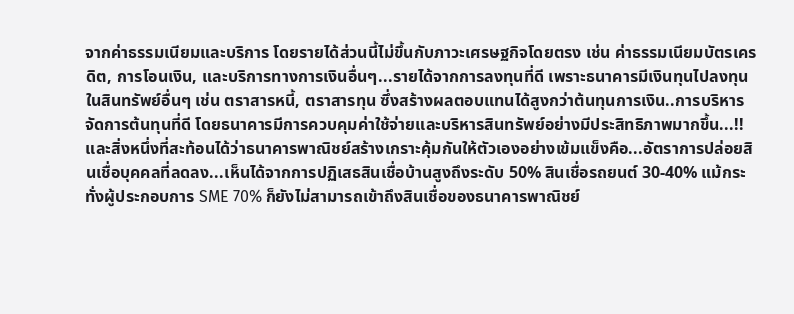จากค่าธรรมเนียมและบริการ โดยรายได้ส่วนนี้ไม่ขึ้นกับภาวะเศรษฐกิจโดยตรง เช่น ค่าธรรมเนียมบัตรเครดิต, การโอนเงิน, และบริการทางการเงินอื่นๆ...รายได้จากการลงทุนที่ดี เพราะธนาคารมีเงินทุนไปลงทุนในสินทรัพย์อื่นๆ เช่น ตราสารหนี้, ตราสารทุน ซึ่งสร้างผลตอบแทนได้สูงกว่าต้นทุนการเงิน..การบริหารจัดการต้นทุนที่ดี โดยธนาคารมีการควบคุมค่าใช้จ่ายและบริหารสินทรัพย์อย่างมีประสิทธิภาพมากขึ้น...!!และสิ่งหนึ่งที่สะท้อนได้ว่าธนาคารพาณิชย์สร้างเกราะคุ้มกันให้ตัวเองอย่างเข้มแข็งคือ...อัตราการปล่อยสินเชื่อบุคคลที่ลดลง...เห็นได้จากการปฏิเสธสินเชื่อบ้านสูงถึงระดับ 50% สินเชื่อรถยนต์ 30-40% แม้กระทั่งผู้ประกอบการ SME 70% ก็ยังไม่สามารถเข้าถึงสินเชื่อของธนาคารพาณิชย์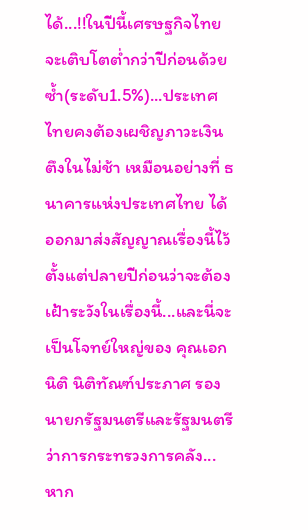ได้...!!ในปีนี้เศรษฐกิจไทยจะเติบโตต่ำกว่าปีก่อนด้วยซ้ำ(ระดับ1.5%)...ประเทศไทยคงต้องเผชิญภาวะเงินตึงในไม่ช้า เหมือนอย่างที่ ธนาคารแห่งประเทศไทย ได้ออกมาส่งสัญญาณเรื่องนี้ไว้ตั้งแต่ปลายปีก่อนว่าจะต้องเฝ้าระวังในเรื่องนี้...และนี่จะเป็นโจทย์ใหญ่ของ คุณเอกนิติ นิติทัณฑ์ประภาศ รองนายกรัฐมนตรีและรัฐมนตรีว่าการกระทรวงการคลัง...หาก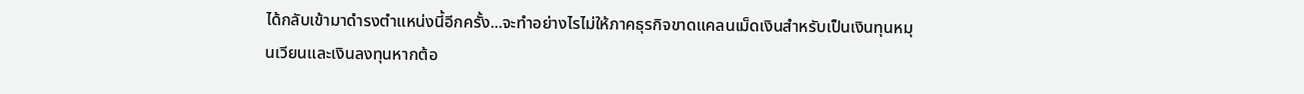ได้กลับเข้ามาดำรงตำแหน่งนี้อีกครั้ง...จะทำอย่างไรไม่ให้ภาคธุรกิจขาดแคลนเม็ดเงินสำหรับเป็นเงินทุนหมุนเวียนและเงินลงทุนหากต้อ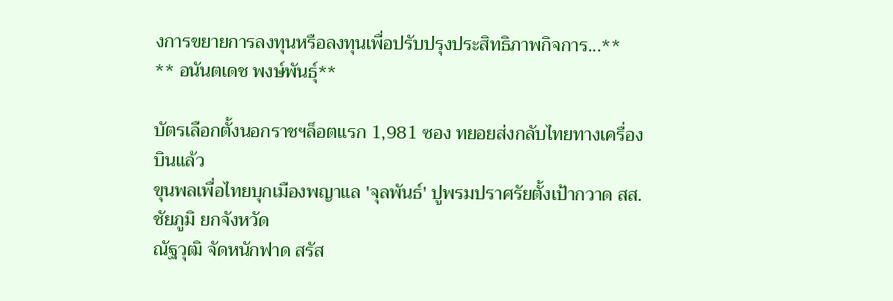งการขยายการลงทุนหรือลงทุนเพื่อปรับปรุงประสิทธิภาพกิจการ...**
** อนันตเดช พงษ์พันธุ์**

บัตรเลือกตั้งนอกราชฯล็อตแรก 1,981 ซอง ทยอยส่งกลับไทยทางเครื่องบินแล้ว
ขุนพลเพื่อไทยบุกเมืองพญาแล 'จุลพันธ์' ปูพรมปราศรัยตั้งเป้ากวาด สส.ชัยภูมิ ยกจังหวัด
ณัฐวุฒิ จัดหนักฟาด สรัส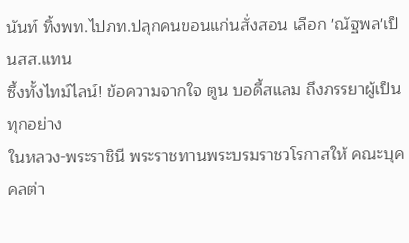นันท์ ทิ้งพท.ไปภท.ปลุกคนขอนแก่นสั่งสอน เลือก 'ณัฐพล'เป็นสส.แทน
ซึ้งทั้งไทม์ไลน์! ข้อความจากใจ ตูน บอดี้สแลม ถึงภรรยาผู้เป็นทุกอย่าง
ในหลวง-พระราชินี พระราชทานพระบรมราชวโรกาสให้ คณะบุคคลต่า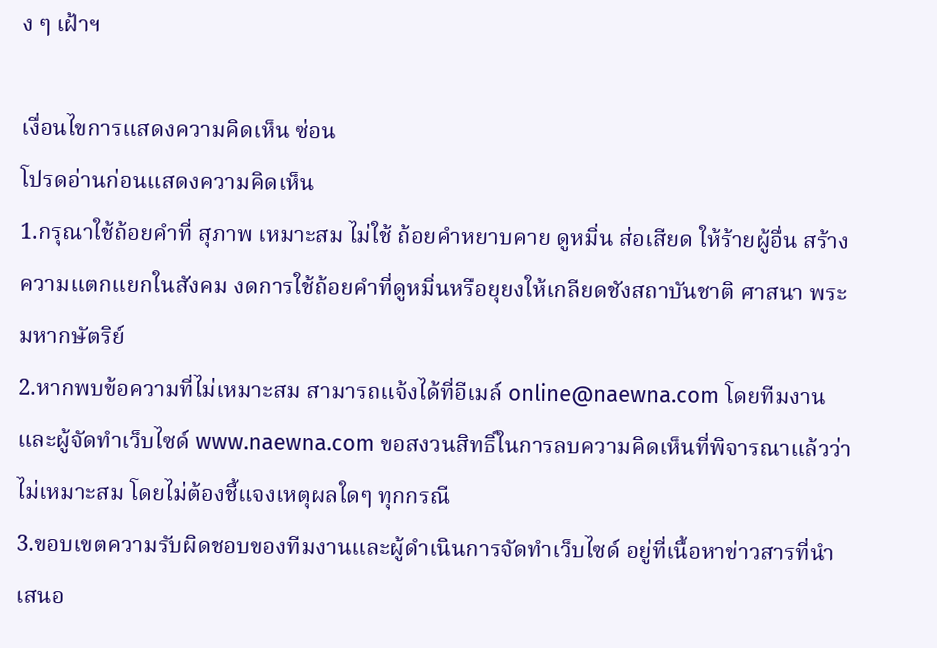ง ๆ เฝ้าฯ

เงื่อนไขการแสดงความคิดเห็น ซ่อน
โปรดอ่านก่อนแสดงความคิดเห็น
1.กรุณาใช้ถ้อยคำที่ สุภาพ เหมาะสม ไม่ใช้ ถ้อยคำหยาบคาย ดูหมิ่น ส่อเสียด ให้ร้ายผู้อื่น สร้างความแตกแยกในสังคม งดการใช้ถ้อยคำที่ดูหมิ่นหรือยุยงให้เกลียดชังสถาบันชาติ ศาสนา พระมหากษัตริย์
2.หากพบข้อความที่ไม่เหมาะสม สามารถแจ้งได้ที่อีเมล์ online@naewna.com โดยทีมงานและผู้จัดทำเว็บไซด์ www.naewna.com ขอสงวนสิทธิ์ในการลบความคิดเห็นที่พิจารณาแล้วว่าไม่เหมาะสม โดยไม่ต้องชี้แจงเหตุผลใดๆ ทุกกรณี
3.ขอบเขตความรับผิดชอบของทีมงานและผู้ดำเนินการจัดทำเว็บไซด์ อยู่ที่เนื้อหาข่าวสารที่นำเสนอ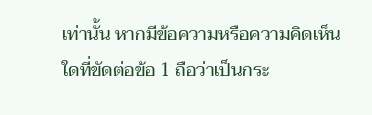เท่านั้น หากมีข้อความหรือความคิดเห็นใดที่ขัดต่อข้อ 1 ถือว่าเป็นกระ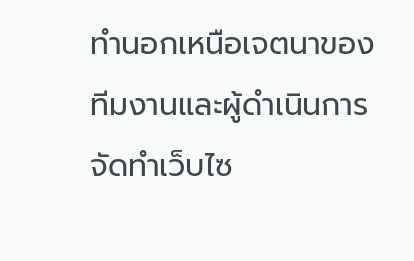ทำนอกเหนือเจตนาของทีมงานและผู้ดำเนินการจัดทำเว็บไซ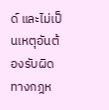ด์ และไม่เป็นเหตุอันต้องรับผิดทางกฎห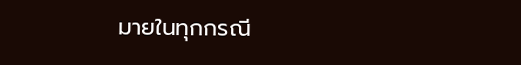มายในทุกกรณี